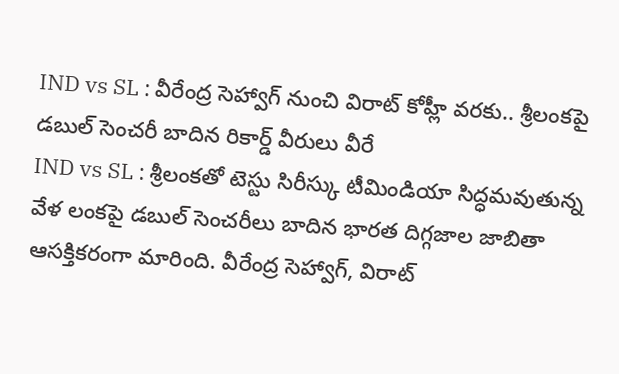IND vs SL : వీరేంద్ర సెహ్వాగ్ నుంచి విరాట్ కోహ్లీ వరకు.. శ్రీలంకపై డబుల్ సెంచరీ బాదిన రికార్డ్ వీరులు వీరే
IND vs SL : శ్రీలంకతో టెస్టు సిరీస్కు టీమిండియా సిద్ధమవుతున్న వేళ లంకపై డబుల్ సెంచరీలు బాదిన భారత దిగ్గజాల జాబితా ఆసక్తికరంగా మారింది. వీరేంద్ర సెహ్వాగ్, విరాట్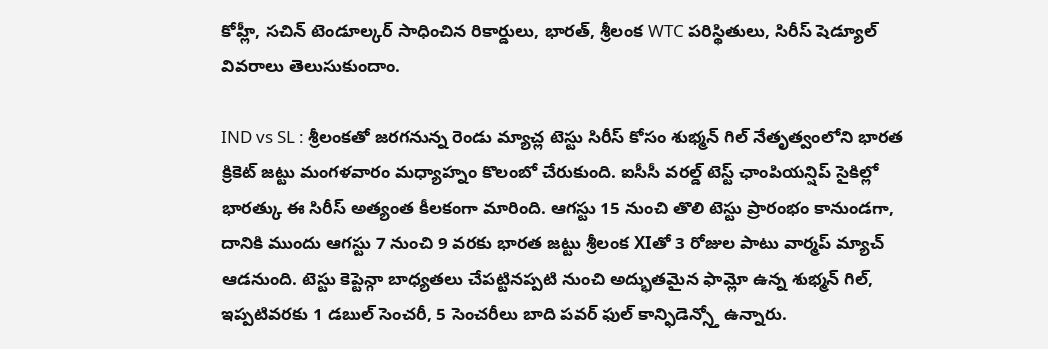కోహ్లీ, సచిన్ టెండూల్కర్ సాధించిన రికార్డులు, భారత్, శ్రీలంక WTC పరిస్థితులు, సిరీస్ షెడ్యూల్ వివరాలు తెలుసుకుందాం.

IND vs SL : శ్రీలంకతో జరగనున్న రెండు మ్యాచ్ల టెస్టు సిరీస్ కోసం శుభ్మన్ గిల్ నేతృత్వంలోని భారత క్రికెట్ జట్టు మంగళవారం మధ్యాహ్నం కొలంబో చేరుకుంది. ఐసీసీ వరల్డ్ టెస్ట్ ఛాంపియన్షిప్ సైకిల్లో భారత్కు ఈ సిరీస్ అత్యంత కీలకంగా మారింది. ఆగస్టు 15 నుంచి తొలి టెస్టు ప్రారంభం కానుండగా, దానికి ముందు ఆగస్టు 7 నుంచి 9 వరకు భారత జట్టు శ్రీలంక XIతో 3 రోజుల పాటు వార్మప్ మ్యాచ్ ఆడనుంది. టెస్టు కెప్టెన్గా బాధ్యతలు చేపట్టినప్పటి నుంచి అద్భుతమైన ఫామ్లో ఉన్న శుభ్మన్ గిల్, ఇప్పటివరకు 1 డబుల్ సెంచరీ, 5 సెంచరీలు బాది పవర్ ఫుల్ కాన్ఫిడెన్స్తో ఉన్నారు.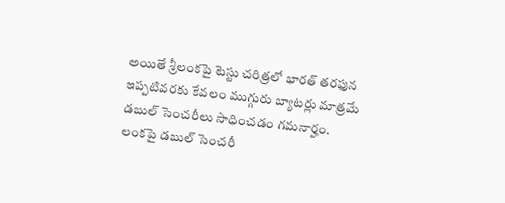అయితే శ్రీలంకపై టెస్టు చరిత్రలో భారత్ తరఫున ఇప్పటివరకు కేవలం ముగ్గురు బ్యాటర్లు మాత్రమే డబుల్ సెంచరీలు సాధించడం గమనార్హం.
లంకపై డబుల్ సెంచరీ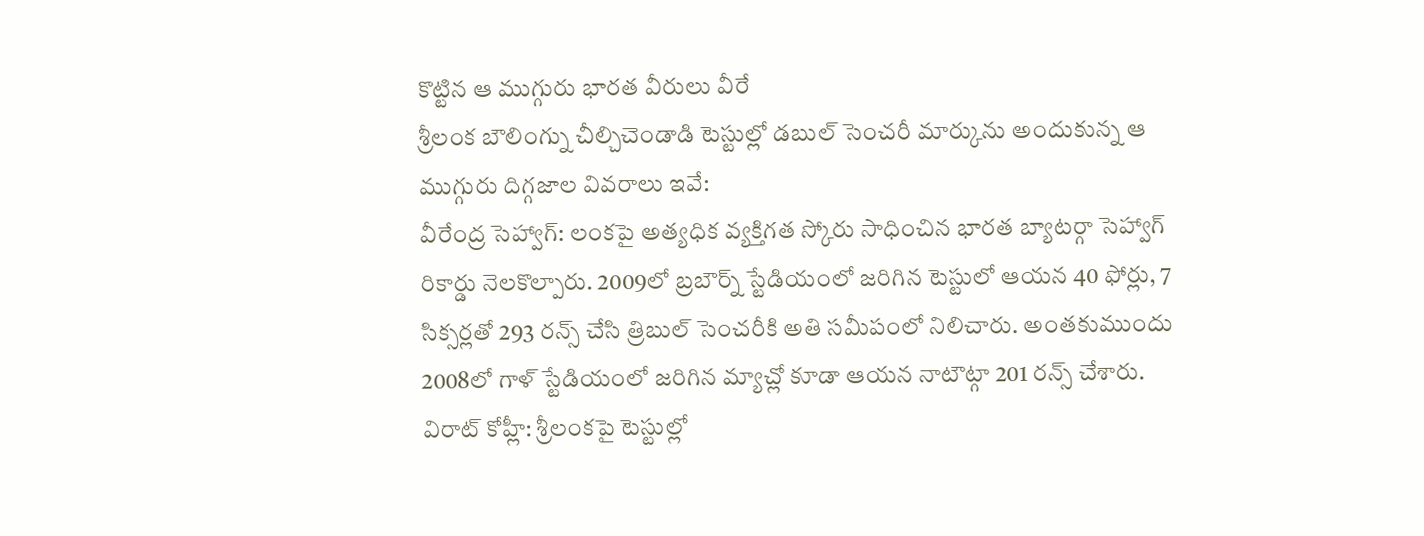కొట్టిన ఆ ముగ్గురు భారత వీరులు వీరే
శ్రీలంక బౌలింగ్ను చీల్చిచెండాడి టెస్టుల్లో డబుల్ సెంచరీ మార్కును అందుకున్న ఆ ముగ్గురు దిగ్గజాల వివరాలు ఇవే:
వీరేంద్ర సెహ్వాగ్: లంకపై అత్యధిక వ్యక్తిగత స్కోరు సాధించిన భారత బ్యాటర్గా సెహ్వాగ్ రికార్డు నెలకొల్పారు. 2009లో బ్రబౌర్న్ స్టేడియంలో జరిగిన టెస్టులో ఆయన 40 ఫోర్లు, 7 సిక్సర్లతో 293 రన్స్ చేసి త్రిబుల్ సెంచరీకి అతి సమీపంలో నిలిచారు. అంతకుముందు 2008లో గాళ్ స్టేడియంలో జరిగిన మ్యాచ్లో కూడా ఆయన నాటౌట్గా 201 రన్స్ చేశారు.
విరాట్ కోహ్లీ: శ్రీలంకపై టెస్టుల్లో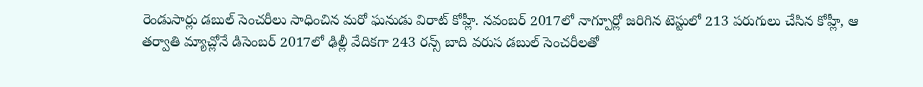రెండుసార్లు డబుల్ సెంచరీలు సాధించిన మరో ఘనుడు విరాట్ కోహ్లీ. నవంబర్ 2017లో నాగ్పూర్లో జరిగిన టెస్టులో 213 పరుగులు చేసిన కోహ్లీ, ఆ తర్వాతి మ్యాచ్లోనే డిసెంబర్ 2017లో ఢిల్లీ వేదికగా 243 రన్స్ బాది వరుస డబుల్ సెంచరీలతో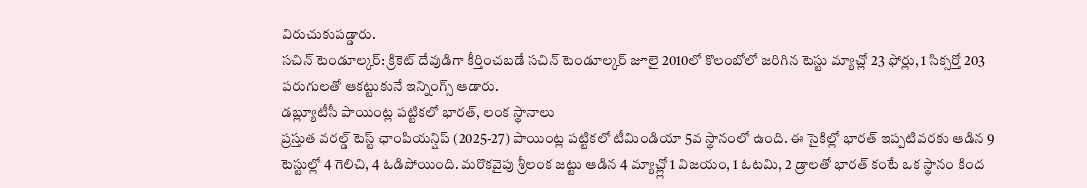విరుచుకుపడ్డారు.
సచిన్ టెండూల్కర్: క్రికెట్ దేవుడిగా కీర్తించబడే సచిన్ టెండూల్కర్ జూలై 2010లో కొలంబోలో జరిగిన టెస్టు మ్యాచ్లో 23 ఫోర్లు, 1 సిక్సర్తో 203 పరుగులతో ఆకట్టుకునే ఇన్నింగ్స్ ఆడారు.
డబ్ల్యూటీసీ పాయింట్ల పట్టికలో భారత్, లంక స్థానాలు
ప్రస్తుత వరల్డ్ టెస్ట్ ఛాంపియన్షిప్ (2025-27) పాయింట్ల పట్టికలో టీమిండియా 5వ స్థానంలో ఉంది. ఈ సైకిల్లో భారత్ ఇప్పటివరకు ఆడిన 9 టెస్టుల్లో 4 గెలిచి, 4 ఓడిపోయింది. మరొకవైపు శ్రీలంక జట్టు ఆడిన 4 మ్యాచ్ల్లో 1 విజయం, 1 ఓటమి, 2 డ్రాలతో భారత్ కంటే ఒక స్థానం కింద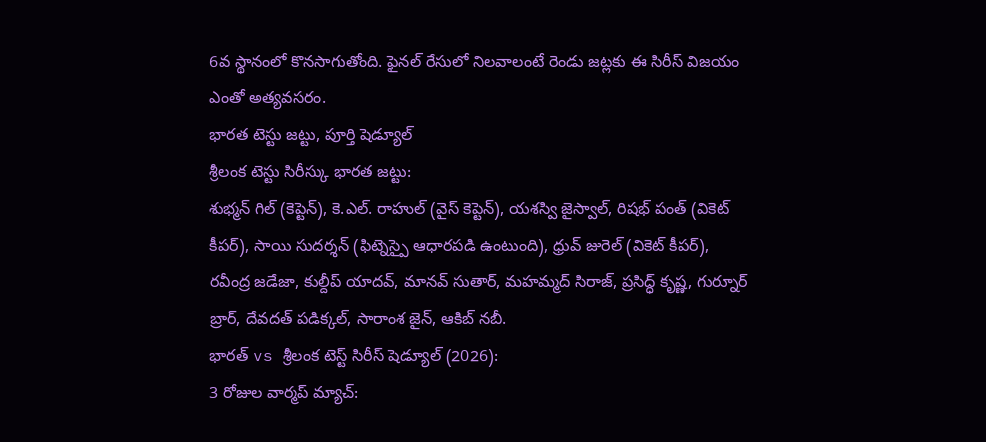6వ స్థానంలో కొనసాగుతోంది. ఫైనల్ రేసులో నిలవాలంటే రెండు జట్లకు ఈ సిరీస్ విజయం ఎంతో అత్యవసరం.
భారత టెస్టు జట్టు, పూర్తి షెడ్యూల్
శ్రీలంక టెస్టు సిరీస్కు భారత జట్టు:
శుభ్మన్ గిల్ (కెప్టెన్), కె.ఎల్. రాహుల్ (వైస్ కెప్టెన్), యశస్వి జైస్వాల్, రిషభ్ పంత్ (వికెట్ కీపర్), సాయి సుదర్శన్ (ఫిట్నెస్పై ఆధారపడి ఉంటుంది), ధ్రువ్ జురెల్ (వికెట్ కీపర్), రవీంద్ర జడేజా, కుల్దీప్ యాదవ్, మానవ్ సుతార్, మహమ్మద్ సిరాజ్, ప్రసిద్ధ్ కృష్ణ, గుర్నూర్ బ్రార్, దేవదత్ పడిక్కల్, సారాంశ జైన్, ఆకిబ్ నబీ.
భారత్ vs శ్రీలంక టెస్ట్ సిరీస్ షెడ్యూల్ (2026):
3 రోజుల వార్మప్ మ్యాచ్: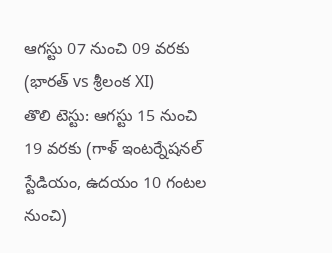ఆగస్టు 07 నుంచి 09 వరకు (భారత్ vs శ్రీలంక XI)
తొలి టెస్టు: ఆగస్టు 15 నుంచి 19 వరకు (గాళ్ ఇంటర్నేషనల్ స్టేడియం, ఉదయం 10 గంటల నుంచి)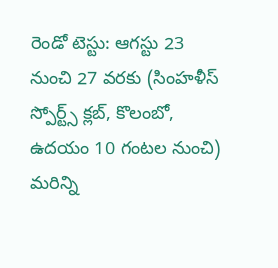రెండో టెస్టు: ఆగస్టు 23 నుంచి 27 వరకు (సింహళీస్ స్పోర్ట్స్ క్లబ్, కొలంబో, ఉదయం 10 గంటల నుంచి)
మరిన్ని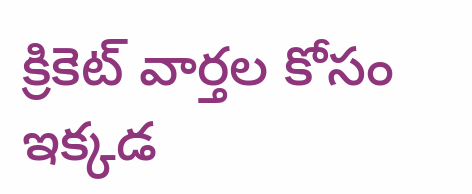క్రికెట్ వార్తల కోసం ఇక్కడ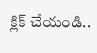క్లిక్ చేయండి..